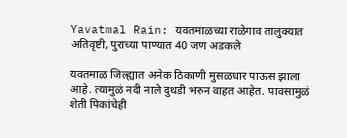Yavatmal Rain: यवतमाळच्या राळेगाव तालुक्यात अतिवृष्टी, पुराच्या पाण्यात 40 जण अडकले

यवतमाळ जिल्ह्यात अनेक ठिकाणी मुसळधार पाऊस झाला आहे. त्यामुळं नदी नाले दुथडी भरुन वाहत आहेत. पावसामुळं शेती पिकांचेही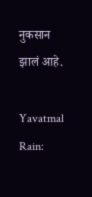नुकसान झालं आहे.

Yavatmal Rain: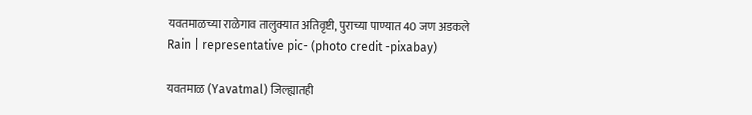यवतमाळच्या राळेगाव तालुक्यात अतिवृष्टी, पुराच्या पाण्यात 40 जण अडकले
Rain | representative pic- (photo credit -pixabay)

यवतमाळ (Yavatmal) जिल्ह्यातही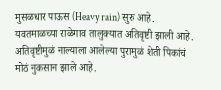मुसळधार पाऊस (Heavy rain) सुरु आहे. यवतमाळच्या राळेगाव तालुक्यात अतिवृष्टी झाली आहे. अतिवृष्टीमुळं नाल्याला आलेल्या पुरामुळं शेती पिकांचं मोठं नुकसान झाले आहे.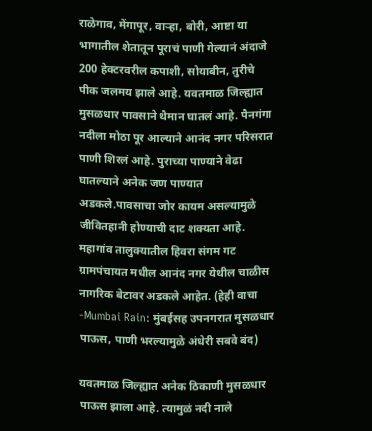राळेगाव, मेंगापूर, वाऱ्हा, बोरी, आष्टा या भागातील शेतातून पूराचं पाणी गेल्यानं अंदाजे 200 हेक्टरवरील कपाशी, सोयाबीन, तुरीचे पीक जलमय झाले आहे. यवतमाळ जिल्ह्यात मुसळधार पावसाने थैमान घातलं आहे. पैनगंगा नदीला मोठा पूर आल्याने आनंद नगर परिसरात पाणी शिरलं आहे. पुराच्या पाण्याने वेढा घातल्याने अनेक जण पाण्यात अडकले.पावसाचा जोर कायम असल्यामुळे जीवितहानी होण्याची दाट शक्यता आहे. महागांव तालुक्यातील हिवरा संगम गट ग्रामपंचायत मधील आनंद नगर येथील चाळीस नागरिक बेटावर अडकले आहेत. (हेही वाचा -Mumbai Rain: मुंबईसह उपनगरात मुसळधार पाऊस, पाणी भरल्यामुळे अंधेरी सबवे बंद)

यवतमाळ जिल्ह्यात अनेक ठिकाणी मुसळधार पाऊस झाला आहे. त्यामुळं नदी नाले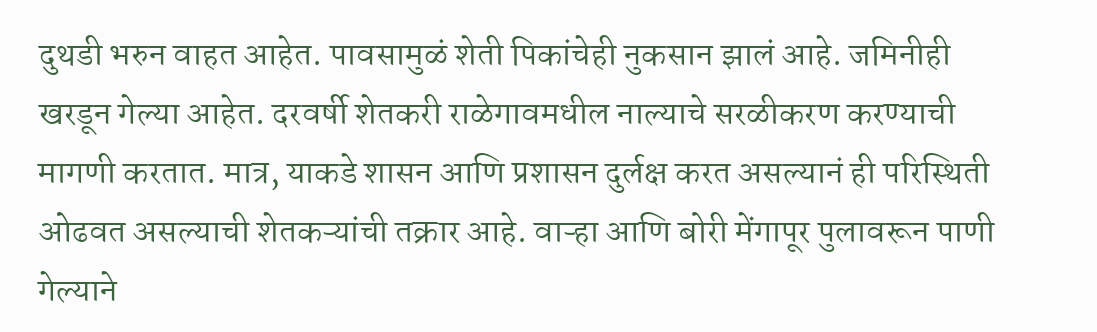दुथडी भरुन वाहत आहेत. पावसामुळं शेती पिकांचेही नुकसान झालं आहे. जमिनीही खरडून गेल्या आहेत. दरवर्षी शेतकरी राळेगावमधील नाल्याचे सरळीकरण करण्याची मागणी करतात. मात्र, याकडे शासन आणि प्रशासन दुर्लक्ष करत असल्यानं ही परिस्थिती ओढवत असल्याची शेतकऱ्यांची तक्रार आहे. वाऱ्हा आणि बोरी मेंगापूर पुलावरून पाणी गेल्याने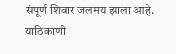संपूर्ण शिवार जलमय झाला आहे. याठिकाणी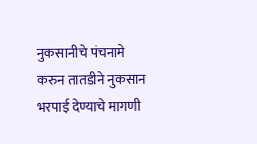नुकसानीचे पंचनामे करुन तातडीने नुकसान भरपाई देण्याचे मागणी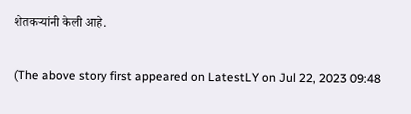शेतकऱ्यांनी केली आहे.

(The above story first appeared on LatestLY on Jul 22, 2023 09:48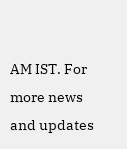AM IST. For more news and updates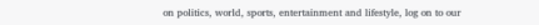on politics, world, sports, entertainment and lifestyle, log on to our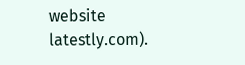website latestly.com).